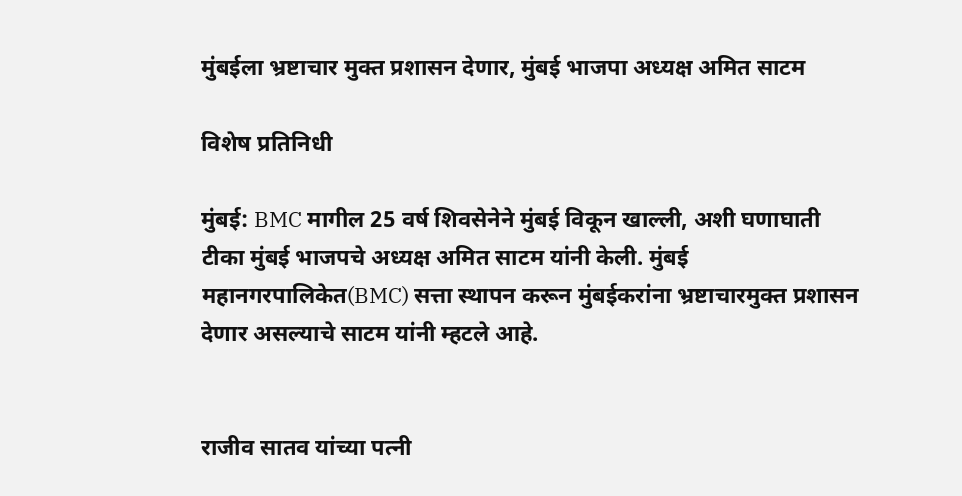मुंबईला भ्रष्टाचार मुक्त प्रशासन देणार, मुंबई भाजपा अध्यक्ष अमित साटम

विशेष प्रतिनिधी

मुंबई: BMC मागील 25 वर्ष शिवसेनेने मुंबई विकून खाल्ली, अशी घणाघाती टीका मुंबई भाजपचे अध्यक्ष अमित साटम यांनी केली. मुंबई महानगरपालिकेत(BMC) सत्ता स्थापन करून मुंबईकरांना भ्रष्टाचारमुक्त प्रशासन देणार असल्याचे साटम यांनी म्हटले आहे.


राजीव सातव यांच्या पत्नी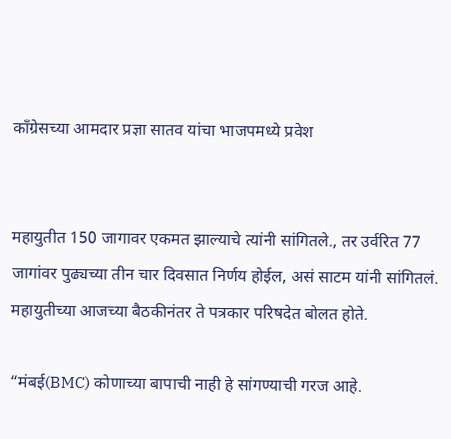कॉंग्रेसच्या आमदार प्रज्ञा सातव यांचा भाजपमध्ये प्रवेश


महायुतीत 150 जागावर एकमत झाल्याचे त्यांनी सांगितले., तर उर्वरित 77 जागांवर पुढ्यच्या तीन चार दिवसात निर्णय होईल, असं साटम यांनी सांगितलं. महायुतीच्या आजच्या बैठकीनंतर ते पत्रकार परिषदेत बोलत होते.

“मंबई(BMC) कोणाच्या बापाची नाही हे सांगण्याची गरज आहे.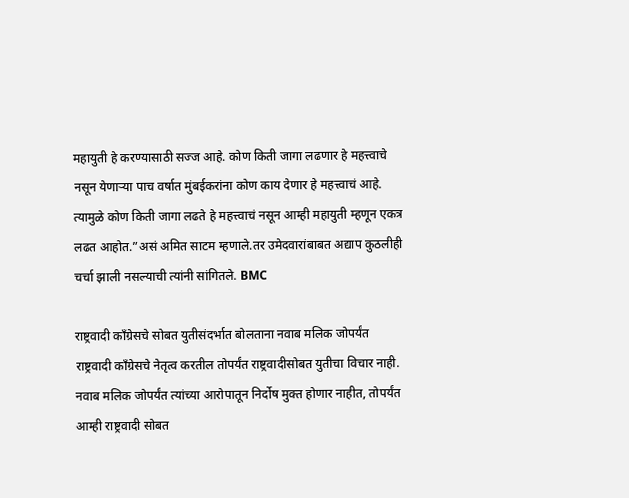महायुती हे करण्यासाठी सज्ज आहे. कोण किती जागा लढणार हे महत्त्वाचे नसून येणाऱ्या पाच वर्षात मुंबईकरांना कोण काय देणार हे महत्त्वाचं आहे. त्यामुळे कोण किती जागा लढते हे महत्त्वाचं नसून आम्ही महायुती म्हणून एकत्र लढत आहोत.”असं अमित साटम म्हणाले.तर उमेदवारांबाबत अद्याप कुठलीही चर्चा झाली नसल्याची त्यांनी सांगितले. BMC

राष्ट्रवादी काँग्रेसचे सोबत युतीसंदर्भात बोलताना नवाब मलिक जोपर्यंत राष्ट्रवादी काँग्रेसचे नेतृत्व करतील तोपर्यंत राष्ट्रवादीसोबत युतीचा विचार नाही. नवाब मलिक जोपर्यंत त्यांच्या आरोपातून निर्दोष मुक्त होणार नाहीत, तोपर्यंत आम्ही राष्ट्रवादी सोबत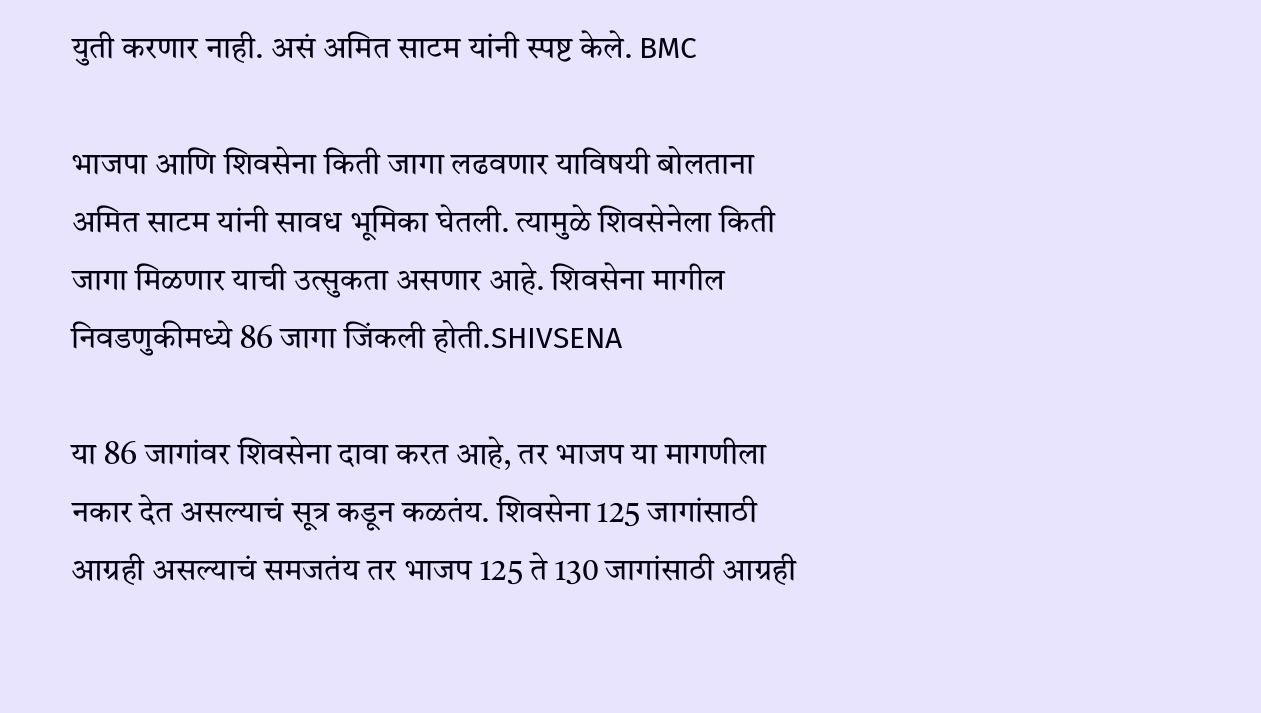युती करणार नाही. असं अमित साटम यांनी स्पष्ट केले. BMC

भाजपा आणि शिवसेना किती जागा लढवणार याविषयी बोलताना अमित साटम यांनी सावध भूमिका घेतली. त्यामुळे शिवसेनेला किती जागा मिळणार याची उत्सुकता असणार आहे. शिवसेना मागील निवडणुकीमध्ये 86 जागा जिंकली होती.SHIVSENA

या 86 जागांवर शिवसेना दावा करत आहे, तर भाजप या मागणीला नकार देत असल्याचं सूत्र कडून कळतंय. शिवसेना 125 जागांसाठी आग्रही असल्याचं समजतंय तर भाजप 125 ते 130 जागांसाठी आग्रही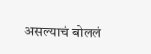असल्याचं बोललं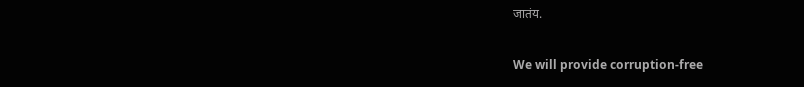जातंय.

We will provide corruption-free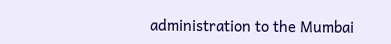administration to the Mumbai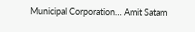Municipal Corporation… Amit Satam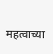महत्वाच्या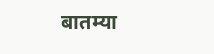बातम्या